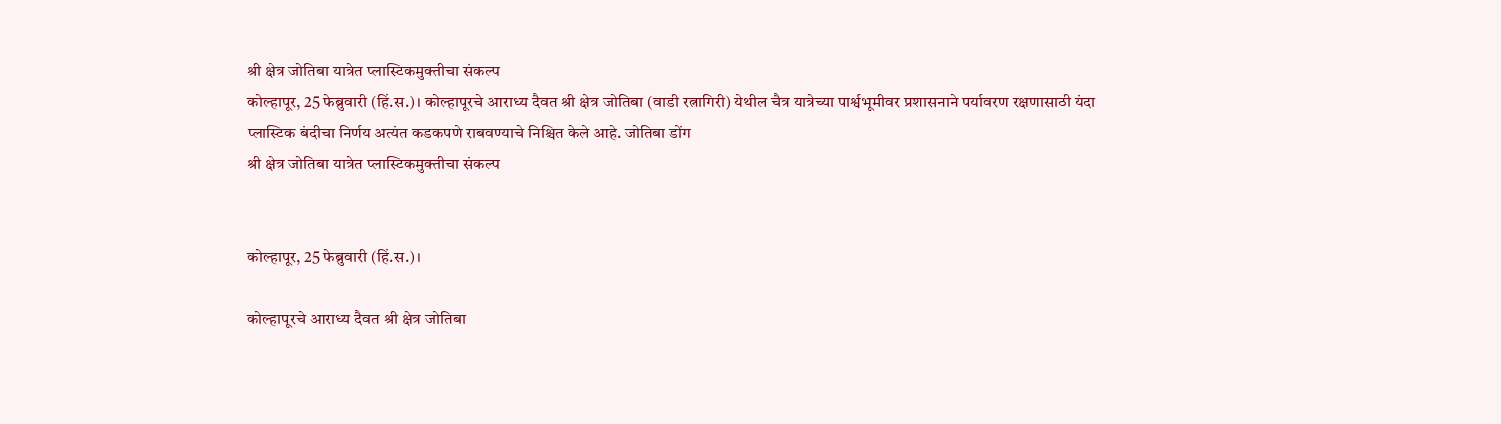श्री क्षेत्र जोतिबा यात्रेत प्लास्टिकमुक्तीचा संकल्प
कोल्हापूर, 25 फेब्रुवारी (हिं.स.)। कोल्हापूरचे आराध्य दैवत श्री क्षेत्र जोतिबा (वाडी रत्नागिरी) येथील चैत्र यात्रेच्या पार्श्वभूमीवर प्रशासनाने पर्यावरण रक्षणासाठी यंदा प्लास्टिक बंदीचा निर्णय अत्यंत कडकपणे राबवण्याचे निश्चित केले आहे. जोतिबा डोंग
श्री क्षेत्र जोतिबा यात्रेत प्लास्टिकमुक्तीचा संकल्प


कोल्हापूर, 25 फेब्रुवारी (हिं.स.)।

कोल्हापूरचे आराध्य दैवत श्री क्षेत्र जोतिबा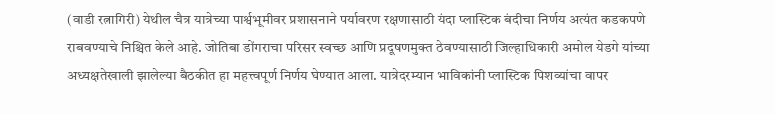(वाडी रत्नागिरी) येथील चैत्र यात्रेच्या पार्श्वभूमीवर प्रशासनाने पर्यावरण रक्षणासाठी यंदा प्लास्टिक बंदीचा निर्णय अत्यंत कडकपणे राबवण्याचे निश्चित केले आहे. जोतिबा डोंगराचा परिसर स्वच्छ आणि प्रदूषणमुक्त ठेवण्यासाठी जिल्हाधिकारी अमोल येडगे यांच्या अध्यक्षतेखाली झालेल्या बैठकीत हा महत्त्वपूर्ण निर्णय घेण्यात आला. यात्रेदरम्यान भाविकांनी प्लास्टिक पिशव्यांचा वापर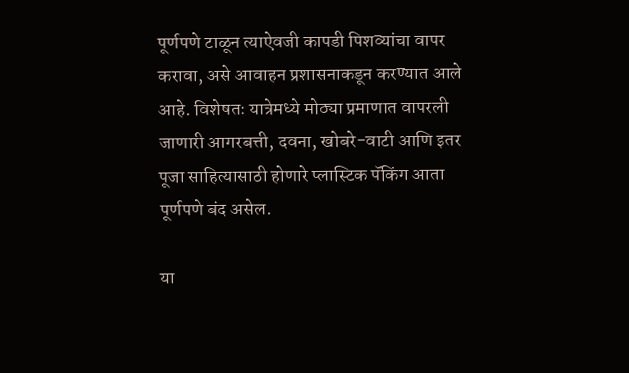पूर्णपणे टाळून त्याऐवजी कापडी पिशव्यांचा वापर करावा, असे आवाहन प्रशासनाकडून करण्यात आले आहे. विशेषतः यात्रेमध्ये मोठ्या प्रमाणात वापरली जाणारी आगरबत्ती, दवना, खोबरे-वाटी आणि इतर पूजा साहित्यासाठी होणारे प्लास्टिक पॅकिंग आता पूर्णपणे बंद असेल.

या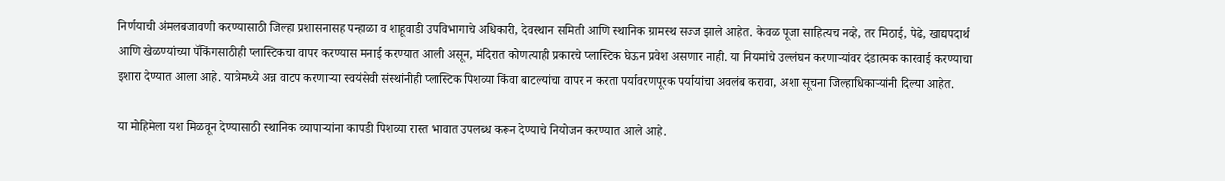निर्णयाची अंमलबजावणी करण्यासाठी जिल्हा प्रशासनासह पन्हाळा व शाहूवाडी उपविभागाचे अधिकारी, देवस्थान समिती आणि स्थानिक ग्रामस्थ सज्ज झाले आहेत. केवळ पूजा साहित्यच नव्हे, तर मिठाई, पेढे, खाद्यपदार्थ आणि खेळण्यांच्या पॅकिंगसाठीही प्लास्टिकचा वापर करण्यास मनाई करण्यात आली असून, मंदिरात कोणत्याही प्रकारचे प्लास्टिक घेऊन प्रवेश असणार नाही. या नियमांचे उल्लंघन करणाऱ्यांवर दंडात्मक कारवाई करण्याचा इशारा देण्यात आला आहे. यात्रेमध्ये अन्न वाटप करणाऱ्या स्वयंसेवी संस्थांनीही प्लास्टिक पिशव्या किंवा बाटल्यांचा वापर न करता पर्यावरणपूरक पर्यायांचा अवलंब करावा, अशा सूचना जिल्हाधिकाऱ्यांनी दिल्या आहेत.

या मोहिमेला यश मिळवून देण्यासाठी स्थानिक व्यापाऱ्यांना कापडी पिशव्या रास्त भावात उपलब्ध करून देण्याचे नियोजन करण्यात आले आहे.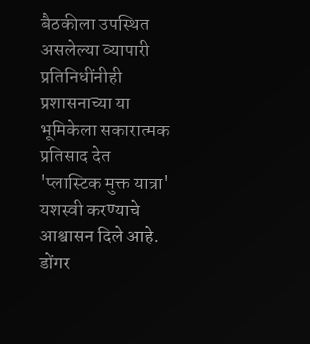बैठकीला उपस्थित असलेल्या व्यापारी प्रतिनिधींनीही प्रशासनाच्या या भूमिकेला सकारात्मक प्रतिसाद देत 'प्लास्टिक मुक्त यात्रा' यशस्वी करण्याचे आश्वासन दिले आहे. डोंगर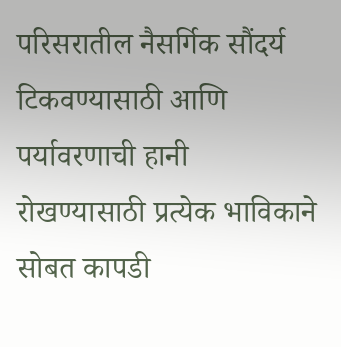परिसरातील नैसर्गिक सौंदर्य टिकवण्यासाठी आणि पर्यावरणाची हानी रोखण्यासाठी प्रत्येक भाविकाने सोबत कापडी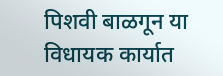पिशवी बाळगून या विधायक कार्यात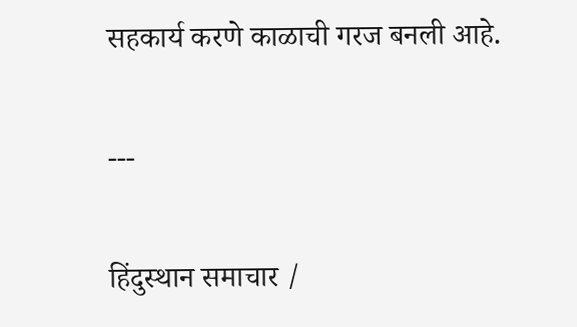सहकार्य करणे काळाची गरज बनली आहे.

---

हिंदुस्थान समाचार /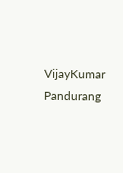VijayKumar Pandurang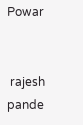Powar


 rajesh pande